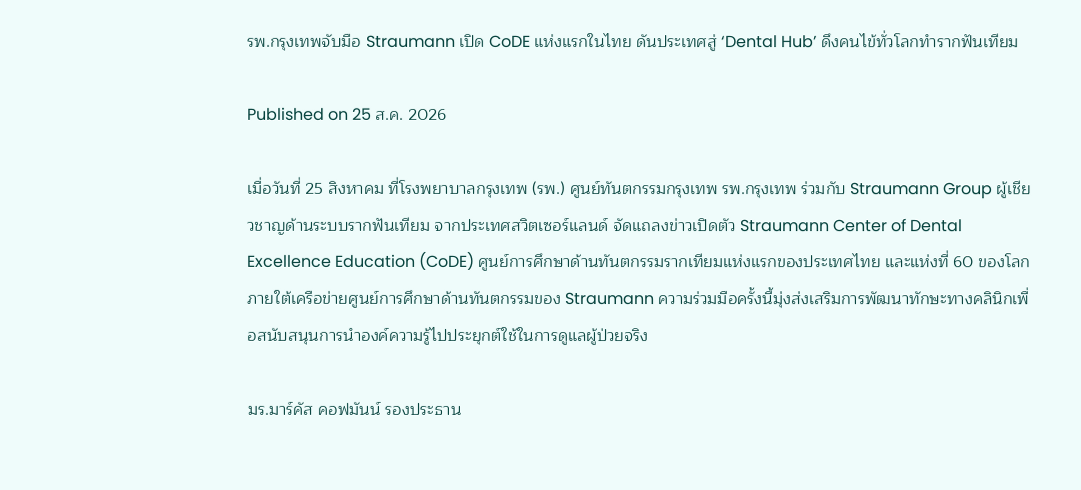รพ.กรุงเทพจับมือ Straumann เปิด CoDE แห่งแรกในไทย ดันประเทศสู่ ‘Dental Hub’ ดึงคนไข้ทั่วโลกทำรากฟันเทียม

Published on 25 ส.ค. 2026

เมื่อวันที่ 25 สิงหาคม ที่โรงพยาบาลกรุงเทพ (รพ.) ศูนย์ทันตกรรมกรุงเทพ รพ.กรุงเทพ ร่วมกับ Straumann Group ผู้เชียวชาญด้านระบบรากฟันเทียม จากประเทศสวิตเซอร์แลนด์ จัดแถลงข่าวเปิดตัว Straumann Center of Dental Excellence Education (CoDE) ศูนย์การศึกษาด้านทันตกรรมรากเทียมแห่งแรกของประเทศไทย และแห่งที่ 60 ของโลก ภายใต้เครือข่ายศูนย์การศึกษาด้านทันตกรรมของ Straumann ความร่วมมือครั้งนี้มุ่งส่งเสริมการพัฒนาทักษะทางคลินิกเพื่อสนับสนุนการนำองค์ความรู้ไปประยุกต์ใช้ในการดูแลผู้ป่วยจริง

มร.มาร์คัส คอฟมันน์ รองประธาน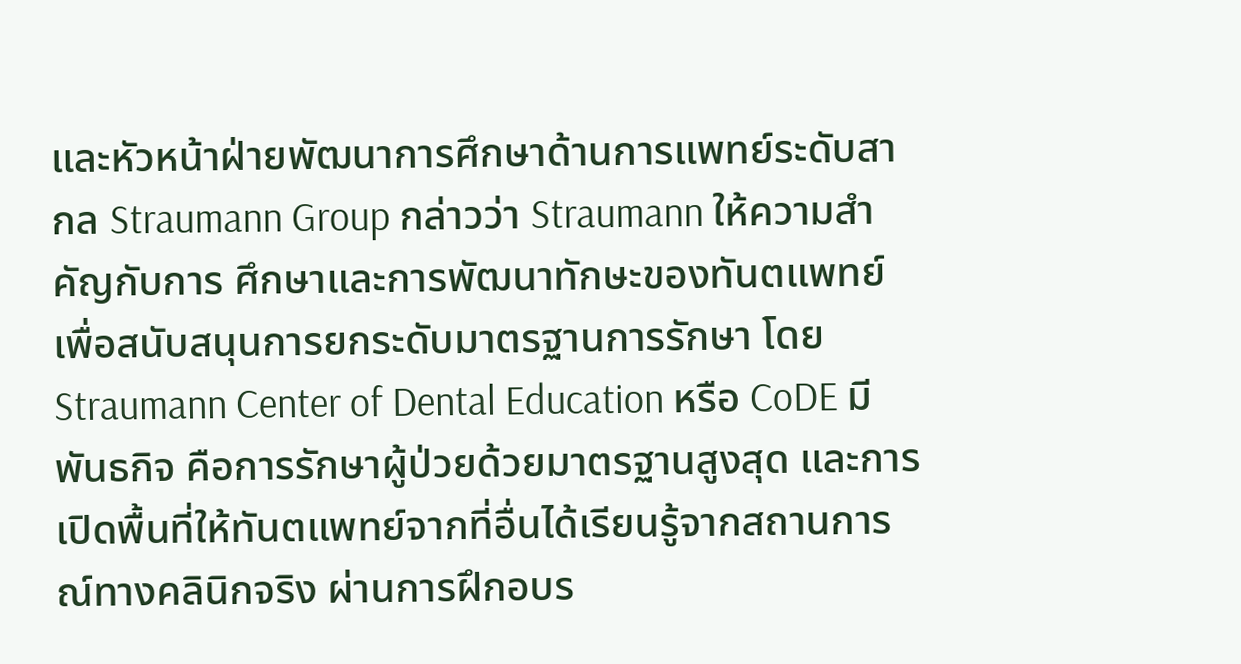และหัวหน้าฝ่ายพัฒนาการศึกษาด้านการแพทย์ระดับสากล Straumann Group กล่าวว่า Straumann ให้ความสำคัญกับการ ศึกษาและการพัฒนาทักษะของทันตแพทย์ เพื่อสนับสนุนการยกระดับมาตรฐานการรักษา โดย Straumann Center of Dental Education หรือ CoDE มีพันธกิจ คือการรักษาผู้ป่วยด้วยมาตรฐานสูงสุด และการเปิดพื้นที่ให้ทันตแพทย์จากที่อื่นได้เรียนรู้จากสถานการณ์ทางคลินิกจริง ผ่านการฝึกอบร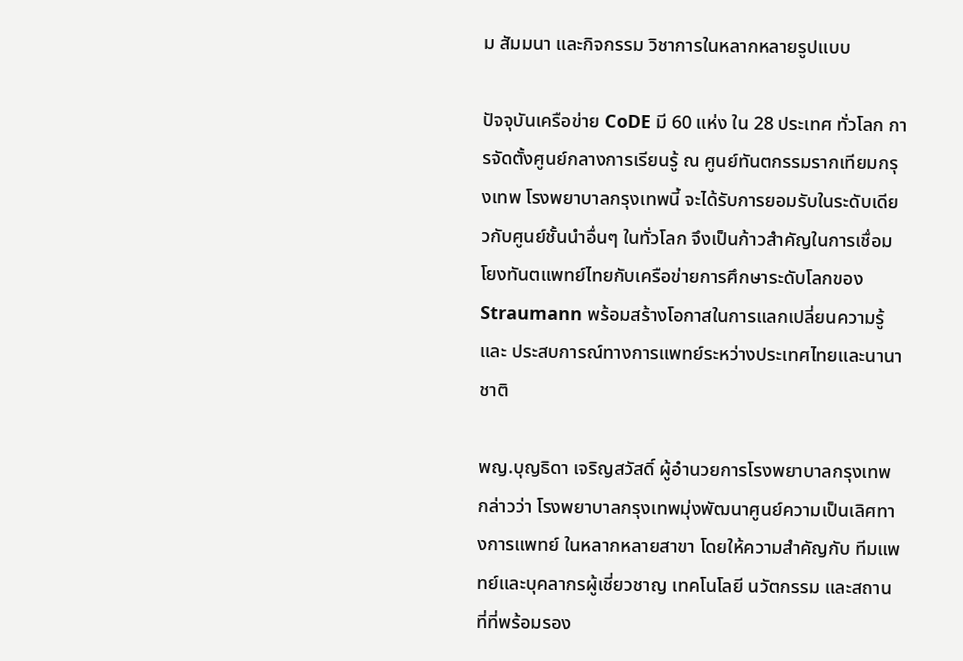ม สัมมนา และกิจกรรม วิชาการในหลากหลายรูปแบบ

ปัจจุบันเครือข่าย CoDE มี 60 แห่ง ใน 28 ประเทศ ทั่วโลก การจัดตั้งศูนย์กลางการเรียนรู้ ณ ศูนย์ทันตกรรมรากเทียมกรุงเทพ โรงพยาบาลกรุงเทพนี้ จะได้รับการยอมรับในระดับเดียวกับศูนย์ชั้นนำอื่นๆ ในทั่วโลก จึงเป็นก้าวสำคัญในการเชื่อมโยงทันตแพทย์ไทยกับเครือข่ายการศึกษาระดับโลกของ Straumann พร้อมสร้างโอกาสในการแลกเปลี่ยนความรู้และ ประสบการณ์ทางการแพทย์ระหว่างประเทศไทยและนานาชาติ

พญ.บุญธิดา เจริญสวัสดิ์ ผู้อำนวยการโรงพยาบาลกรุงเทพ กล่าวว่า โรงพยาบาลกรุงเทพมุ่งพัฒนาศูนย์ความเป็นเลิศทางการแพทย์ ในหลากหลายสาขา โดยให้ความสำคัญกับ ทีมแพทย์และบุคลากรผู้เชี่ยวชาญ เทคโนโลยี นวัตกรรม และสถานที่ที่พร้อมรอง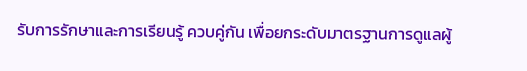รับการรักษาและการเรียนรู้ ควบคู่กัน เพื่อยกระดับมาตรฐานการดูแลผู้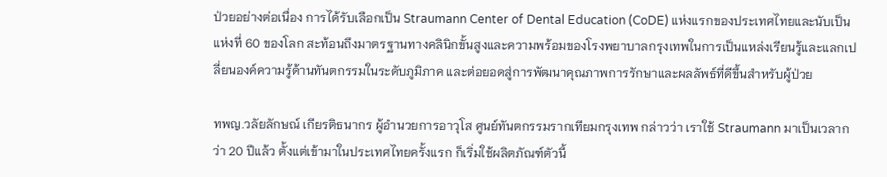ป่วยอย่างต่อเนื่อง การได้รับเลือกเป็น Straumann Center of Dental Education (CoDE) แห่งแรกของประเทศไทยและนับเป็นแห่งที่ 60 ของโลก สะท้อนถึงมาตรฐานทางคลินิกขั้นสูงและความพร้อมของโรงพยาบาลกรุงเทพในการเป็นแหล่งเรียนรู้และแลกเปลี่ยนองค์ความรู้ด้านทันตกรรมในระดับภูมิภาค และต่อยอดสู่การพัฒนาคุณภาพการรักษาและผลลัพธ์ที่ดีขึ้นสำหรับผู้ป่วย

ทพญ.วลัยลักษณ์ เกียรติธนากร ผู้อำนวยการอาวุโส ศูนย์ทันตกรรมรากเทียมกรุงเทพ กล่าวว่า เราใช้ Straumann มาเป็นเวลากว่า 20 ปีแล้ว ตั้งแต่เข้ามาในประเทศไทยครั้งแรก ก็เริ่มใช้ผลิตภัณฑ์ตัวนี้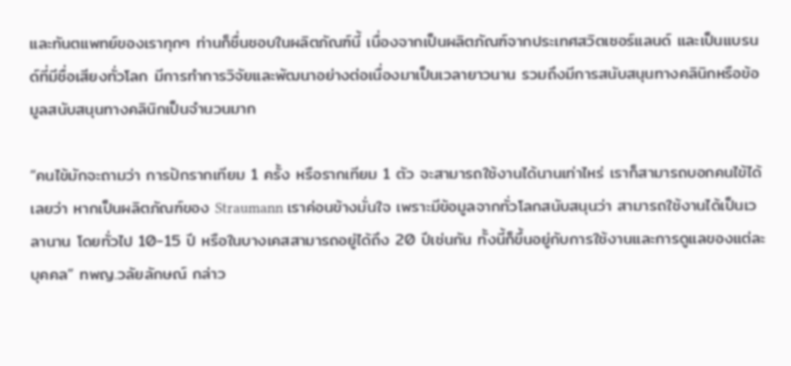และทันตแพทย์ของเราทุกๆ ท่านก็ชื่นชอบในผลิตภัณฑ์นี้ เนื่องจากเป็นผลิตภัณฑ์จากประเทศสวิตเซอร์แลนด์ และเป็นแบรนด์ที่มีชื่อเสียงทั่วโลก มีการทำการวิจัยและพัฒนาอย่างต่อเนื่องมาเป็นเวลายาวนาน รวมถึงมีการสนับสนุนทางคลินิกหรือข้อมูลสนับสนุนทางคลินิกเป็นจำนวนมาก

“คนไข้มักจะถามว่า การปักรากเทียม 1 ครั้ง หรือรากเทียม 1 ตัว จะสามารถใช้งานได้นานเท่าไหร่ เราก็สามารถบอกคนไข้ได้เลยว่า หากเป็นผลิตภัณฑ์ของ Straumann เราค่อนข้างมั่นใจ เพราะมีข้อมูลจากทั่วโลกสนับสนุนว่า สามารถใช้งานได้เป็นเวลานาน โดยทั่วไป 10-15 ปี หรือในบางเคสสามารถอยู่ได้ถึง 20 ปีเช่นกัน ทั้งนี้ก็ขึ้นอยู่กับการใช้งานและการดูแลของแต่ละบุคคล” ทพญ.วลัยลักษณ์ กล่าว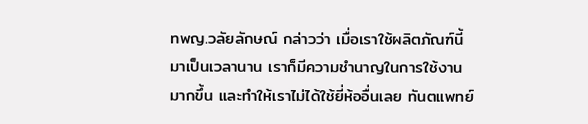ทพญ.วลัยลักษณ์ กล่าวว่า เมื่อเราใช้ผลิตภัณฑ์นี้มาเป็นเวลานาน เราก็มีความชำนาญในการใช้งานมากขึ้น และทำให้เราไม่ได้ใช้ยี่ห้ออื่นเลย ทันตแพทย์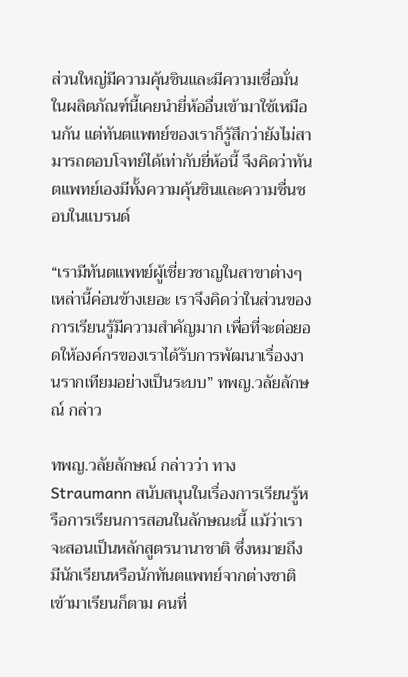ส่วนใหญ่มีความคุ้นชินและมีความเชื่อมั่นในผลิตภัณฑ์นี้เคยนำยี่ห้ออื่นเข้ามาใช้เหมือนกัน แต่ทันตแพทย์ของเราก็รู้สึกว่ายังไม่สามารถตอบโจทย์ได้เท่ากับยี่ห้อนี้ จึงคิดว่าทันตแพทย์เองมีทั้งความคุ้นชินและความชื่นชอบในแบรนด์

“เรามีทันตแพทย์ผู้เชี่ยวชาญในสาขาต่างๆ เหล่านี้ค่อนข้างเยอะ เราจึงคิดว่าในส่วนของการเรียนรู้มีความสำคัญมาก เพื่อที่จะต่อยอดให้องค์กรของเราได้รับการพัฒนาเรื่องงานรากเทียมอย่างเป็นระบบ” ทพญ.วลัยลักษณ์ กล่าว

ทพญ.วลัยลักษณ์ กล่าวว่า ทาง Straumann สนับสนุนในเรื่องการเรียนรู้หรือการเรียนการสอนในลักษณะนี้ แม้ว่าเราจะสอนเป็นหลักสูตรนานาชาติ ซึ่งหมายถึงมีนักเรียนหรือนักทันตแพทย์จากต่างชาติเข้ามาเรียนก็ตาม คนที่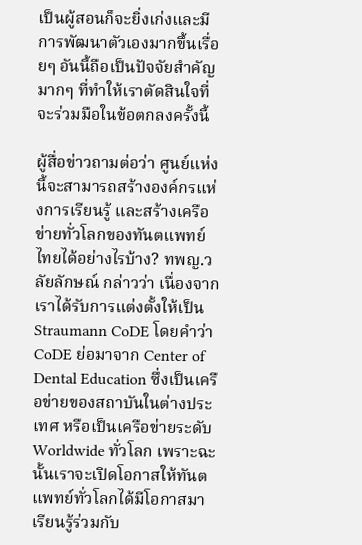เป็นผู้สอนก็จะยิ่งเก่งและมีการพัฒนาตัวเองมากขึ้นเรื่อยๆ อันนี้ถือเป็นปัจจัยสำคัญมากๆ ที่ทำให้เราตัดสินใจที่จะร่วมมือในข้อตกลงครั้งนี้

ผู้สื่อข่าวถามต่อว่า ศูนย์แห่งนี้จะสามารถสร้างองค์กรแห่งการเรียนรู้ และสร้างเครือข่ายทั่วโลกของทันตแพทย์ไทยได้อย่างไรบ้าง? ทพญ.วลัยลักษณ์ กล่าวว่า เนื่องจากเราได้รับการแต่งตั้งให้เป็น Straumann CoDE โดยคำว่า CoDE ย่อมาจาก Center of Dental Education ซึ่งเป็นเครือข่ายของสถาบันในต่างประเทศ หรือเป็นเครือข่ายระดับ Worldwide ทั่วโลก เพราะฉะนั้นเราจะเปิดโอกาสให้ทันตแพทย์ทั่วโลกได้มีโอกาสมาเรียนรู้ร่วมกับ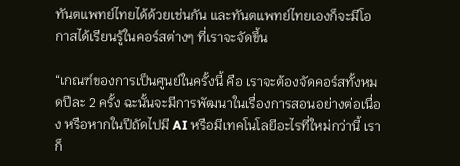ทันตแพทย์ไทยได้ด้วยเช่นกัน และทันตแพทย์ไทยเองก็จะมีโอกาสได้เรียนรู้ในคอร์สต่างๆ ที่เราจะจัดขึ้น

“เกณฑ์ของการเป็นศูนย์ในครั้งนี้ คือ เราจะต้องจัดคอร์สทั้งหมดปีละ 2 ครั้ง ฉะนั้นจะมีการพัฒนาในเรื่องการสอนอย่างต่อเนื่อง หรือหากในปีถัดไปมี AI หรือมีเทคโนโลยีอะไรที่ใหม่กว่านี้ เราก็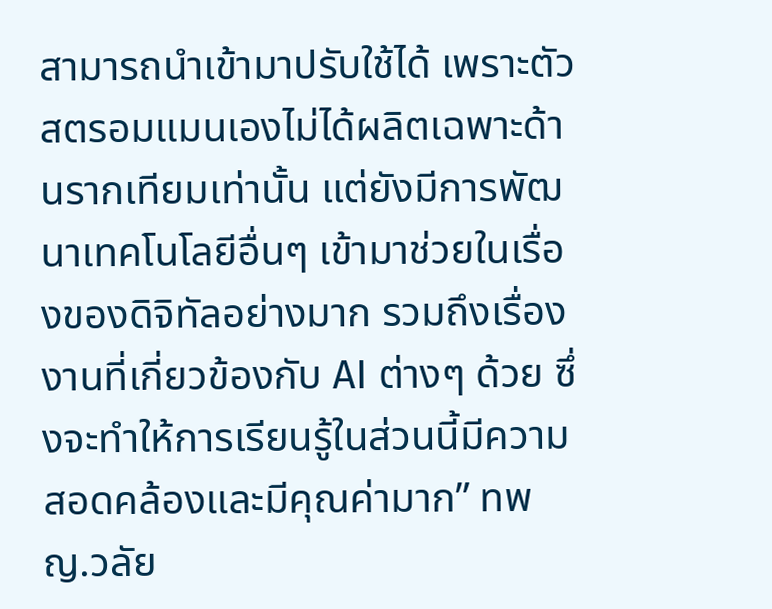สามารถนำเข้ามาปรับใช้ได้ เพราะตัวสตรอมแมนเองไม่ได้ผลิตเฉพาะด้านรากเทียมเท่านั้น แต่ยังมีการพัฒนาเทคโนโลยีอื่นๆ เข้ามาช่วยในเรื่องของดิจิทัลอย่างมาก รวมถึงเรื่องงานที่เกี่ยวข้องกับ AI ต่างๆ ด้วย ซึ่งจะทำให้การเรียนรู้ในส่วนนี้มีความสอดคล้องและมีคุณค่ามาก” ทพญ.วลัย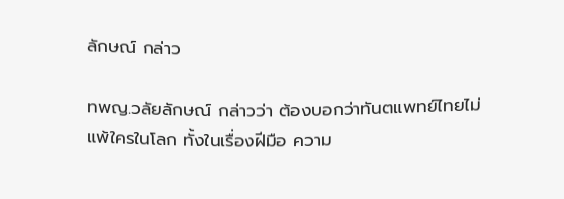ลักษณ์ กล่าว

ทพญ.วลัยลักษณ์ กล่าวว่า ต้องบอกว่าทันตแพทย์ไทยไม่แพ้ใครในโลก ทั้งในเรื่องฝีมือ ความ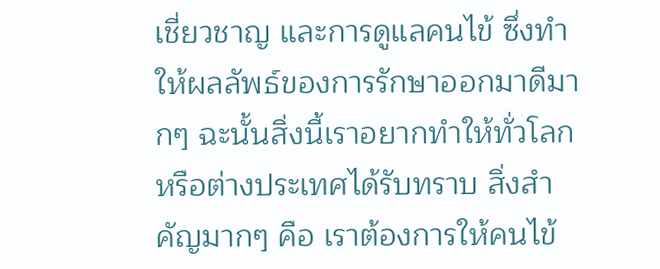เชี่ยวชาญ และการดูแลคนไข้ ซึ่งทำให้ผลลัพธ์ของการรักษาออกมาดีมากๆ ฉะนั้นสิ่งนี้เราอยากทำให้ทั่วโลก หรือต่างประเทศได้รับทราบ สิ่งสำคัญมากๆ คือ เราต้องการให้คนไข้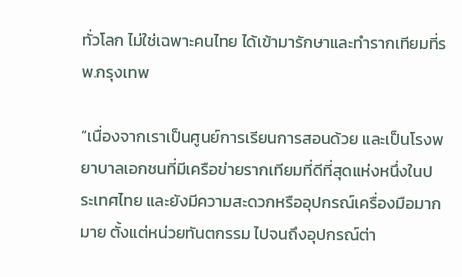ทั่วโลก ไม่ใช่เฉพาะคนไทย ได้เข้ามารักษาและทำรากเทียมที่รพ.กรุงเทพ

“เนื่องจากเราเป็นศูนย์การเรียนการสอนด้วย และเป็นโรงพยาบาลเอกชนที่มีเครือข่ายรากเทียมที่ดีที่สุดแห่งหนึ่งในประเทศไทย และยังมีความสะดวกหรืออุปกรณ์เครื่องมือมากมาย ตั้งแต่หน่วยทันตกรรม ไปจนถึงอุปกรณ์ต่า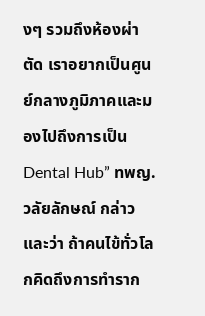งๆ รวมถึงห้องผ่าตัด เราอยากเป็นศูนย์กลางภูมิภาคและมองไปถึงการเป็น Dental Hub” ทพญ.วลัยลักษณ์ กล่าว และว่า ถ้าคนไข้ทั่วโลกคิดถึงการทำราก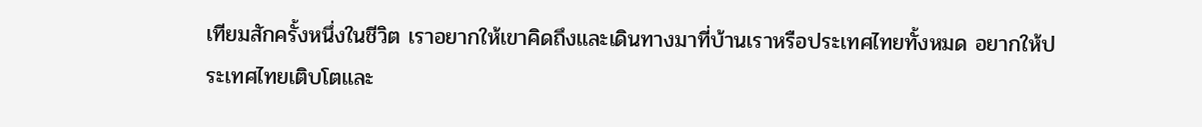เทียมสักครั้งหนึ่งในชีวิต เราอยากให้เขาคิดถึงและเดินทางมาที่บ้านเราหรือประเทศไทยทั้งหมด อยากให้ประเทศไทยเติบโตและ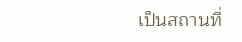เป็นสถานที่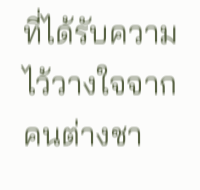ที่ได้รับความไว้วางใจจากคนต่างชา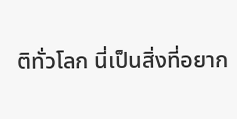ติทั่วโลก นี่เป็นสิ่งที่อยาก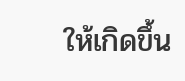ให้เกิดขึ้น